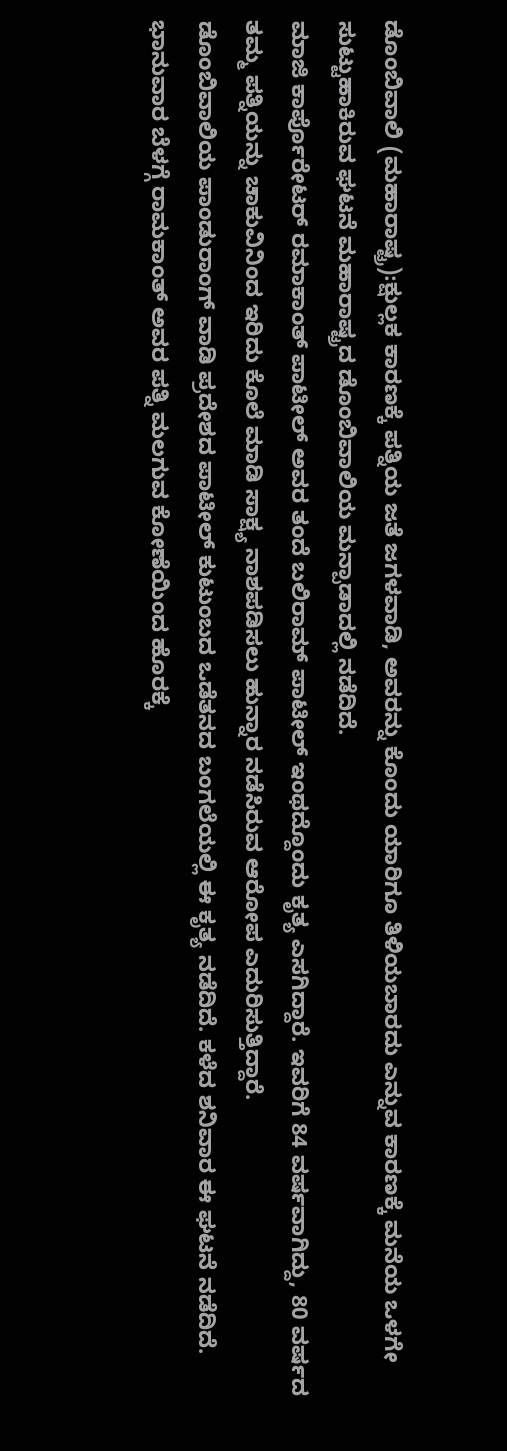ಡೊಂಬಿವಾಲಿ (ಮಹಾರಾಷ್ಟ್ರ):ಕ್ಷುಲ್ಲಕ ಕಾರಣಕ್ಕೆ ಪತ್ನಿಯ ಜತೆ ಜಗಳವಾಡಿ, ಅವರನ್ನು ಕೊಂದು ಯಾರಿಗೂ ತಿಳಿಯಬಾರದು ಎನ್ನುವ ಕಾರಣಕ್ಕೆ ಮನೆಯ ಒಳಗೇ ಸುಟ್ಟುಹಾಕಿರುವ ಘಟನೆ ಮಹಾರಾಷ್ಟ್ರದ ಡೊಂಬಿವಾಲಿಯ ಮನ್ಪಾಡಾದಲ್ಲಿ ನಡೆದಿದೆ.
ಮಾಜಿ ಕಾರ್ಪೊರೇಟರ್ ರಮಾಕಾಂತ್ ಪಾಟೀಲ್ ಅವರ ತಂದೆ ಬಲಿರಾಮ್ ಪಾಟೀಲ್ ಇಂಥದ್ದೊಂದು ಕೃತ್ಯ ಎಸಗಿದ್ದಾರೆ. ಇವರಿಗೆ 84 ವರ್ಷವಾಗಿದ್ದು, 80 ವರ್ಷದ ತಮ್ಮ ಪತ್ನಿಯನ್ನು ಚಾಕುವಿನಿಂದ ಇರಿದು ಕೊಲೆ ಮಾಡಿ ಸಾಕ್ಷ್ಯ ನಾಶಪಡಿಸಲು ಹುನ್ನಾರ ನಡೆಸಿರುವ ಆರೋಪ ಎದುರಿಸುತ್ತಿದ್ದಾರೆ.
ಡೊಂಬಿವಾಲಿಯ ಪಾಂಡುರಾಂಗ್ ವಾಡಿ ಪ್ರದೇಶದ ಪಾಟೀಲ್ ಕುಟುಂಬದ ಒಡೆತನದ ಬಂಗಲೆಯಲ್ಲಿ ಈ ಕೃತ್ಯ ನಡೆದಿದೆ. ಕಳೆದ ಶನಿವಾರ ಈ ಘಟನೆ ನಡೆದಿದೆ. ಭಾನುವಾರ ಬೆಳಗ್ಗೆ ರಾಮಕಾಂತ್ ಅವರ ಪತ್ನಿ ಮಲಗುವ ಕೋಣೆಯಿಂದ ಹೊರಕ್ಕೆ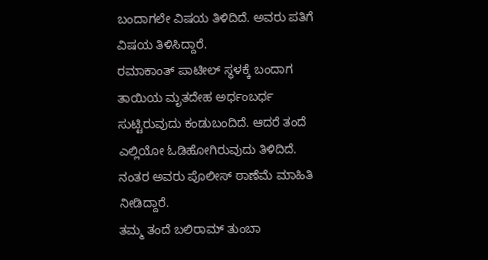ಬಂದಾಗಲೇ ವಿಷಯ ತಿಳಿದಿದೆ. ಅವರು ಪತಿಗೆ ವಿಷಯ ತಿಳಿಸಿದ್ದಾರೆ.
ರಮಾಕಾಂತ್ ಪಾಟೀಲ್ ಸ್ಥಳಕ್ಕೆ ಬಂದಾಗ ತಾಯಿಯ ಮೃತದೇಹ ಅರ್ಧಂಬರ್ಧ ಸುಟ್ಟಿರುವುದು ಕಂಡುಬಂದಿದೆ. ಆದರೆ ತಂದೆ ಎಲ್ಲಿಯೋ ಓಡಿಹೋಗಿರುವುದು ತಿಳಿದಿದೆ. ನಂತರ ಅವರು ಪೊಲೀಸ್ ಠಾಣೆಮೆ ಮಾಹಿತಿ ನೀಡಿದ್ದಾರೆ.
ತಮ್ಮ ತಂದೆ ಬಲಿರಾಮ್ ತುಂಬಾ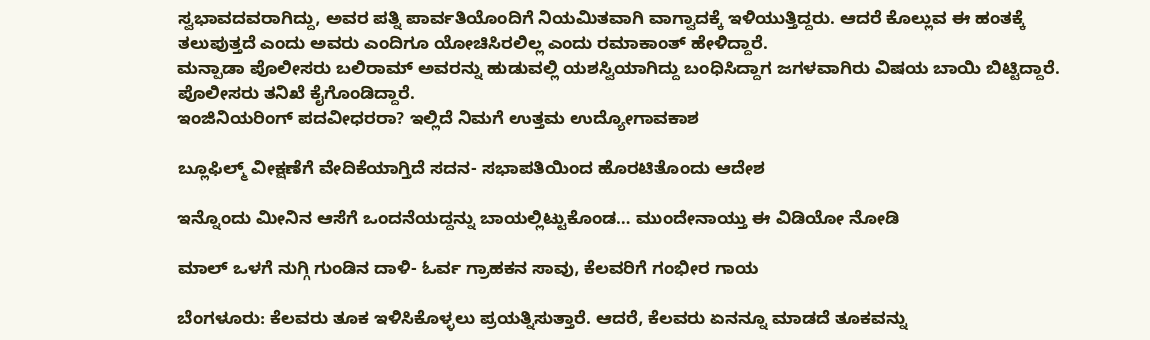ಸ್ವಭಾವದವರಾಗಿದ್ದು, ಅವರ ಪತ್ನಿ ಪಾರ್ವತಿಯೊಂದಿಗೆ ನಿಯಮಿತವಾಗಿ ವಾಗ್ವಾದಕ್ಕೆ ಇಳಿಯುತ್ತಿದ್ದರು. ಆದರೆ ಕೊಲ್ಲುವ ಈ ಹಂತಕ್ಕೆ ತಲುಪುತ್ತದೆ ಎಂದು ಅವರು ಎಂದಿಗೂ ಯೋಚಿಸಿರಲಿಲ್ಲ ಎಂದು ರಮಾಕಾಂತ್ ಹೇಳಿದ್ದಾರೆ.
ಮನ್ಪಾಡಾ ಪೊಲೀಸರು ಬಲಿರಾಮ್ ಅವರನ್ನು ಹುಡುವಲ್ಲಿ ಯಶಸ್ವಿಯಾಗಿದ್ದು ಬಂಧಿಸಿದ್ದಾಗ ಜಗಳವಾಗಿರು ವಿಷಯ ಬಾಯಿ ಬಿಟ್ಟಿದ್ದಾರೆ. ಪೊಲೀಸರು ತನಿಖೆ ಕೈಗೊಂಡಿದ್ದಾರೆ.
ಇಂಜಿನಿಯರಿಂಗ್ ಪದವೀಧರರಾ? ಇಲ್ಲಿದೆ ನಿಮಗೆ ಉತ್ತಮ ಉದ್ಯೋಗಾವಕಾಶ

ಬ್ಲೂಫಿಲ್ಮ್ ವೀಕ್ಷಣೆಗೆ ವೇದಿಕೆಯಾಗ್ತಿದೆ ಸದನ- ಸಭಾಪತಿಯಿಂದ ಹೊರಟಿತೊಂದು ಆದೇಶ

ಇನ್ನೊಂದು ಮೀನಿನ ಆಸೆಗೆ ಒಂದನೆಯದ್ದನ್ನು ಬಾಯಲ್ಲಿಟ್ಟುಕೊಂಡ… ಮುಂದೇನಾಯ್ತು ಈ ವಿಡಿಯೋ ನೋಡಿ

ಮಾಲ್ ಒಳಗೆ ನುಗ್ಗಿ ಗುಂಡಿನ ದಾಳಿ- ಓರ್ವ ಗ್ರಾಹಕನ ಸಾವು, ಕೆಲವರಿಗೆ ಗಂಭೀರ ಗಾಯ

ಬೆಂಗಳೂರು: ಕೆಲವರು ತೂಕ ಇಳಿಸಿಕೊಳ್ಳಲು ಪ್ರಯತ್ನಿಸುತ್ತಾರೆ. ಆದರೆ, ಕೆಲವರು ಏನನ್ನೂ ಮಾಡದೆ ತೂಕವನ್ನು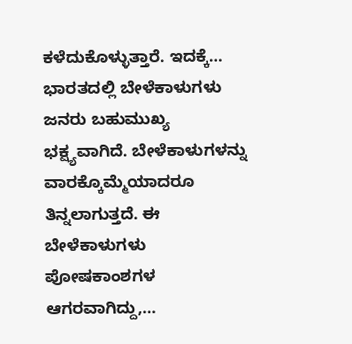ಕಳೆದುಕೊಳ್ಳುತ್ತಾರೆ. ಇದಕ್ಕೆ…
ಭಾರತದಲ್ಲಿ ಬೇಳೆಕಾಳುಗಳು ಜನರು ಬಹುಮುಖ್ಯ ಭಕ್ಷ್ಯವಾಗಿದೆ. ಬೇಳೆಕಾಳುಗಳನ್ನು ವಾರಕ್ಕೊಮ್ಮೆಯಾದರೂ ತಿನ್ನಲಾಗುತ್ತದೆ. ಈ ಬೇಳೆಕಾಳುಗಳು ಪೋಷಕಾಂಶಗಳ ಆಗರವಾಗಿದ್ದು,…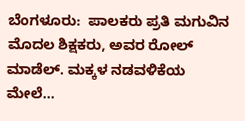ಬೆಂಗಳೂರು:  ಪಾಲಕರು ಪ್ರತಿ ಮಗುವಿನ ಮೊದಲ ಶಿಕ್ಷಕರು, ಅವರ ರೋಲ್ ಮಾಡೆಲ್. ಮಕ್ಕಳ ನಡವಳಿಕೆಯ ಮೇಲೆ…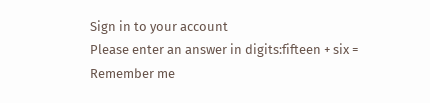Sign in to your account
Please enter an answer in digits:fifteen + six =
Remember me